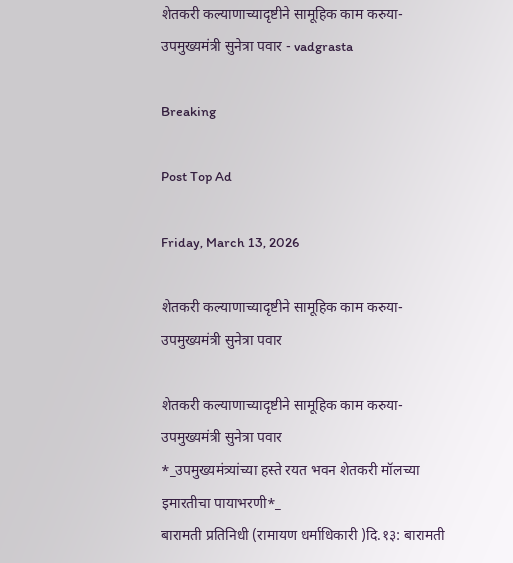शेतकरी कल्याणाच्यादृष्टीने सामूहिक काम करुया-उपमुख्यमंत्री सुनेत्रा पवार - vadgrasta

Breaking

Post Top Ad

Friday, March 13, 2026

शेतकरी कल्याणाच्यादृष्टीने सामूहिक काम करुया-उपमुख्यमंत्री सुनेत्रा पवार

शेतकरी कल्याणाच्यादृष्टीने सामूहिक काम करुया-उपमुख्यमंत्री सुनेत्रा पवार
*_उपमुख्यमंत्र्यांच्या हस्ते रयत भवन शेतकरी मॉलच्या इमारतीचा पायाभरणी*_
बारामती प्रतिनिधी (रामायण धर्माधिकारी )दि.१३: बारामती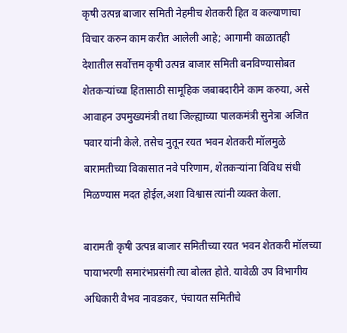कृषी उत्पन्न बाजार समिती नेहमीच शेतकरी हित व कल्याणाचा विचार करुन काम करीत आलेली आहे; आगामी काळातही देशातील सर्वोत्तम कृषी उत्पन्न बाजार समिती बनविण्यासोबत शेतकऱ्यांच्या हितासाठी सामूहिक जबाबदारीने काम करुया, असे आवाहन उपमुख्यमंत्री तथा जिल्ह्याच्या पालकमंत्री सुनेत्रा अजित पवार यांनी केले. तसेच नुतून रयत भवन शेतकरी मॉलमुळे बारामतीच्या विकासात नवे परिणाम, शेतकऱ्यांना विविध संधी मिळण्यास मदत होईल,अशा विश्वास त्यांनी व्यक्त केला.

बारामती कृषी उत्पन्न बाजार समितीच्या रयत भवन शेतकरी मॉलच्या पायाभरणी समारंभप्रसंगी त्या बोलत होते. यावेळी उप विभागीय अधिकारी वैभव नावडकर, पंचायत समितीचे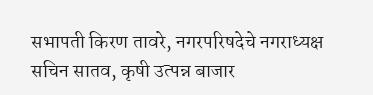सभापती किरण तावरे, नगरपरिषदेचे नगराध्यक्ष सचिन सातव, कृषी उत्पन्न बाजार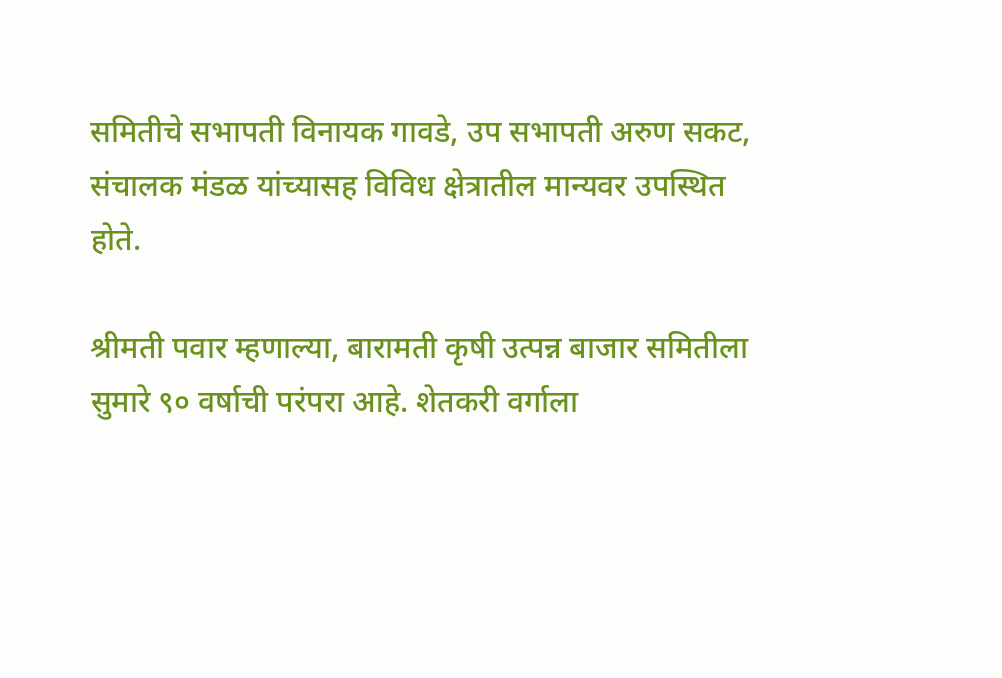समितीचे सभापती विनायक गावडे, उप सभापती अरुण सकट, संचालक मंडळ यांच्यासह विविध क्षेत्रातील मान्यवर उपस्थित होते.

श्रीमती पवार म्हणाल्या, बारामती कृषी उत्पन्न बाजार समितीला सुमारे ९० वर्षाची परंपरा आहे. शेतकरी वर्गाला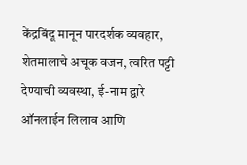केंद्रबिंदू मानून पारदर्शक व्यवहार, शेतमालाचे अचूक वजन, त्वरित पट्टी देण्याची व्यवस्था, ई-नाम द्वारे ऑनलाईन लिलाव आणि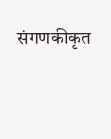संगणकीकृत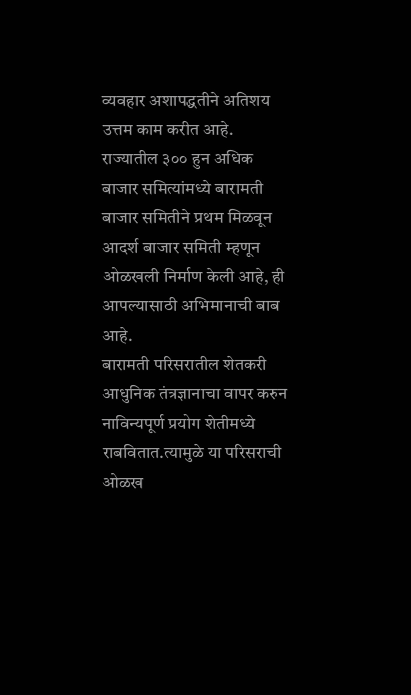व्यवहार अशापद्धतीने अतिशय उत्तम काम करीत आहे. राज्यातील ३०० हुन अधिक बाजार समित्यांमध्ये बारामती बाजार समितीने प्रथम मिळवून आदर्श बाजार समिती म्हणून ओळखली निर्माण केली आहे, ही आपल्यासाठी अभिमानाची बाब आहे.
बारामती परिसरातील शेतकरी आधुनिक तंत्रज्ञानाचा वापर करुन नाविन्यपूर्ण प्रयोग शेतीमध्ये राबवितात.त्यामुळे या परिसराची ओळख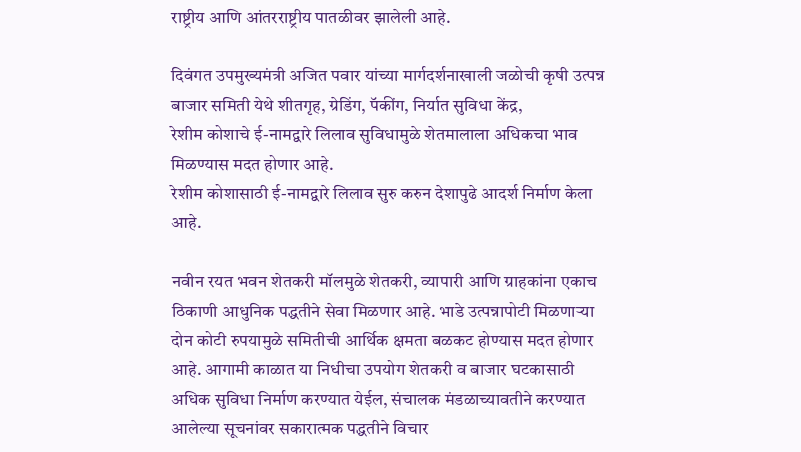राष्ट्रीय आणि आंतरराष्ट्रीय पातळीवर झालेली आहे.

दिवंगत उपमुख्यमंत्री अजित पवार यांच्या मार्गदर्शनाखाली जळोची कृषी उत्पन्न बाजार समिती येथे शीतगृह, ग्रेडिंग, पॅकींग, निर्यात सुविधा केंद्र,
रेशीम कोशाचे ई-नामद्वारे लिलाव सुविधामुळे शेतमालाला अधिकचा भाव मिळण्यास मदत होणार आहे.
रेशीम कोशासाठी ई-नामद्वारे लिलाव सुरु करुन देशापुढे आदर्श निर्माण केला आहे.

नवीन रयत भवन शेतकरी मॉलमुळे शेतकरी, व्यापारी आणि ग्राहकांना एकाच ठिकाणी आधुनिक पद्धतीने सेवा मिळणार आहे. भाडे उत्पन्नापोटी मिळणाऱ्या दोन कोटी रुपयामुळे समितीची आर्थिक क्षमता बळकट होण्यास मदत होणार आहे. आगामी काळात या निधीचा उपयोग शेतकरी व बाजार घटकासाठी अधिक सुविधा निर्माण करण्यात येईल, संचालक मंडळाच्यावतीने करण्यात आलेल्या सूचनांवर सकारात्मक पद्धतीने विचार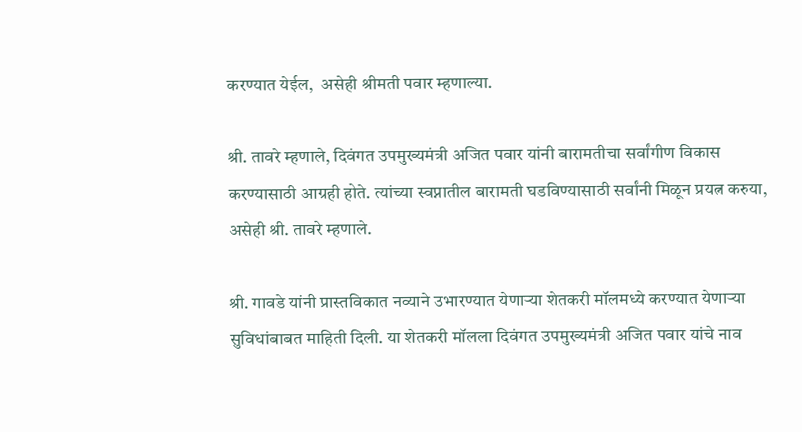करण्यात येईल,  असेही श्रीमती पवार म्हणाल्या.

श्री. तावरे म्हणाले, दिवंगत उपमुख्यमंत्री अजित पवार यांनी बारामतीचा सर्वांगीण विकास करण्यासाठी आग्रही होते. त्यांच्या स्वप्नातील बारामती घडविण्यासाठी सर्वांनी मिळून प्रयत्न करुया, असेही श्री. तावरे म्हणाले.

श्री. गावडे यांनी प्रास्तविकात नव्याने उभारण्यात येणाऱ्या शेतकरी मॉलमध्ये करण्यात येणाऱ्या सुविधांबाबत माहिती दिली. या शेतकरी मॉलला दिवंगत उपमुख्यमंत्री अजित पवार यांचे नाव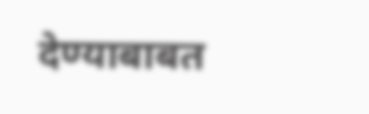देण्याबाबत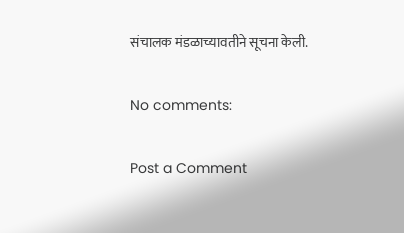संचालक मंडळाच्यावतीने सूचना केली.

No comments:

Post a Comment